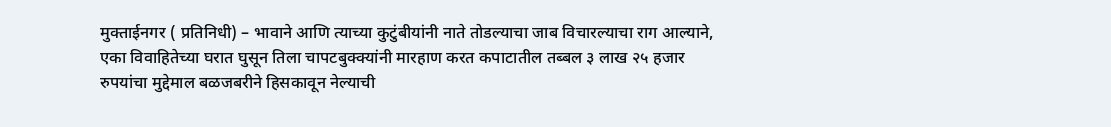मुक्ताईनगर ( प्रतिनिधी) – भावाने आणि त्याच्या कुटुंबीयांनी नाते तोडल्याचा जाब विचारल्याचा राग आल्याने, एका विवाहितेच्या घरात घुसून तिला चापटबुक्क्यांनी मारहाण करत कपाटातील तब्बल ३ लाख २५ हजार रुपयांचा मुद्देमाल बळजबरीने हिसकावून नेल्याची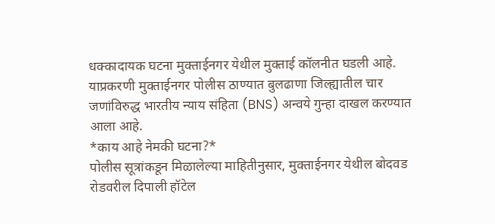धक्कादायक घटना मुक्ताईनगर येथील मुक्ताई कॉलनीत घडली आहे. याप्रकरणी मुक्ताईनगर पोलीस ठाण्यात बुलढाणा जिल्ह्यातील चार जणांविरुद्ध भारतीय न्याय संहिता (BNS) अन्वये गुन्हा दाखल करण्यात आला आहे.
*काय आहे नेमकी घटना?*
पोलीस सूत्रांकडून मिळालेल्या माहितीनुसार, मुक्ताईनगर येथील बोदवड रोडवरील दिपाली हॉटेल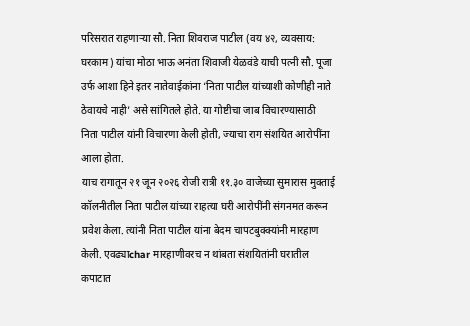परिसरात राहणाऱ्या सौ. निता शिवराज पाटील (वय ४२, व्यवसाय: घरकाम) यांचा मोठा भाऊ अनंता शिवाजी येळवंडे याची पत्नी सौ. पूजा उर्फ आशा हिने इतर नातेवाईकांना ‘निता पाटील यांच्याशी कोणीही नाते ठेवायचे नाही’ असे सांगितले होते. या गोष्टीचा जाब विचारण्यासाठी निता पाटील यांनी विचारणा केली होती, ज्याचा राग संशयित आरोपींना आला होता.
याच रागातून २१ जून २०२६ रोजी रात्री ११.३० वाजेच्या सुमारास मुक्ताई कॉलनीतील निता पाटील यांच्या राहत्या घरी आरोपींनी संगनमत करून प्रवेश केला. त्यांनी निता पाटील यांना बेदम चापटबुक्क्यांनी मारहाण केली. एवढ्याchar मारहाणीवरच न थांबता संशयितांनी घरातील कपाटात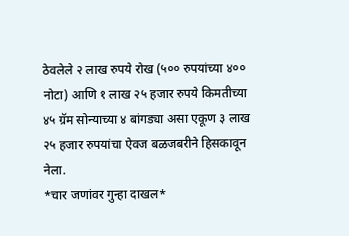ठेवलेले २ लाख रुपये रोख (५०० रुपयांच्या ४०० नोटा) आणि १ लाख २५ हजार रुपये किमतीच्या ४५ ग्रॅम सोन्याच्या ४ बांगड्या असा एकूण ३ लाख २५ हजार रुपयांचा ऐवज बळजबरीने हिसकावून नेला.
*चार जणांवर गुन्हा दाखल*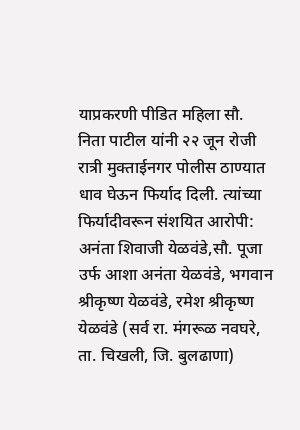याप्रकरणी पीडित महिला सौ. निता पाटील यांनी २२ जून रोजी रात्री मुक्ताईनगर पोलीस ठाण्यात धाव घेऊन फिर्याद दिली. त्यांच्या फिर्यादीवरून संशयित आरोपी:
अनंता शिवाजी येळवंडे,सौ. पूजा उर्फ आशा अनंता येळवंडे, भगवान श्रीकृष्ण येळवंडे, रमेश श्रीकृष्ण येळवंडे (सर्व रा. मंगरूळ नवघरे, ता. चिखली, जि. बुलढाणा)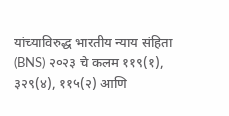यांच्याविरुद्ध भारतीय न्याय संहिता (BNS) २०२३ चे कलम ११९(१), ३२९(४), ११५(२) आणि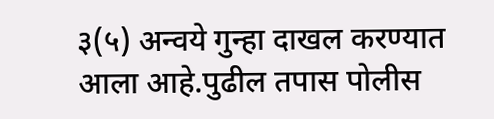३(५) अन्वये गुन्हा दाखल करण्यात आला आहे.पुढील तपास पोलीस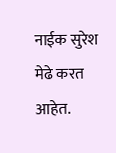नाईक सुरेश मेढे करत आहेत.